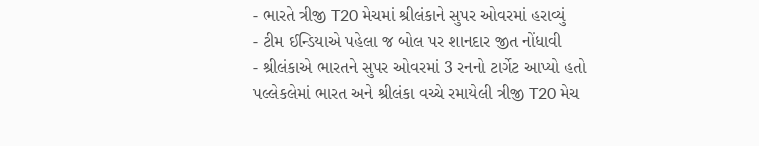- ભારતે ત્રીજી T20 મેચમાં શ્રીલંકાને સુપર ઓવરમાં હરાવ્યું
- ટીમ ઈન્ડિયાએ પહેલા જ બોલ પર શાનદાર જીત નોંધાવી
- શ્રીલંકાએ ભારતને સુપર ઓવરમાં 3 રનનો ટાર્ગેટ આપ્યો હતો
પલ્લેકલેમાં ભારત અને શ્રીલંકા વચ્ચે રમાયેલી ત્રીજી T20 મેચ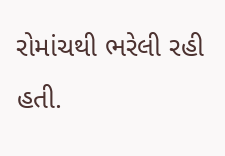રોમાંચથી ભરેલી રહી હતી.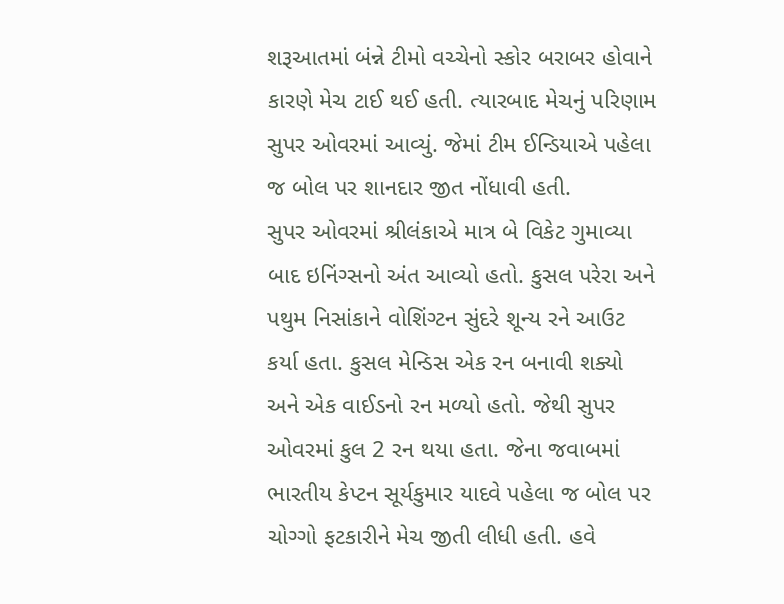શરૂઆતમાં બંન્ને ટીમો વચ્ચેનો સ્કોર બરાબર હોવાને કારણે મેચ ટાઈ થઈ હતી. ત્યારબાદ મેચનું પરિણામ સુપર ઓવરમાં આવ્યું. જેમાં ટીમ ઈન્ડિયાએ પહેલા જ બોલ પર શાનદાર જીત નોંધાવી હતી.
સુપર ઓવરમાં શ્રીલંકાએ માત્ર બે વિકેટ ગુમાવ્યા બાદ ઇનિંગ્સનો અંત આવ્યો હતો. કુસલ પરેરા અને પથુમ નિસાંકાને વોશિંગ્ટન સુંદરે શૂન્ય રને આઉટ કર્યા હતા. કુસલ મેન્ડિસ એક રન બનાવી શક્યો અને એક વાઈડનો રન મળ્યો હતો. જેથી સુપર ઓવરમાં કુલ 2 રન થયા હતા. જેના જવાબમાં ભારતીય કેપ્ટન સૂર્યકુમાર યાદવે પહેલા જ બોલ પર ચોગ્ગો ફટકારીને મેચ જીતી લીધી હતી. હવે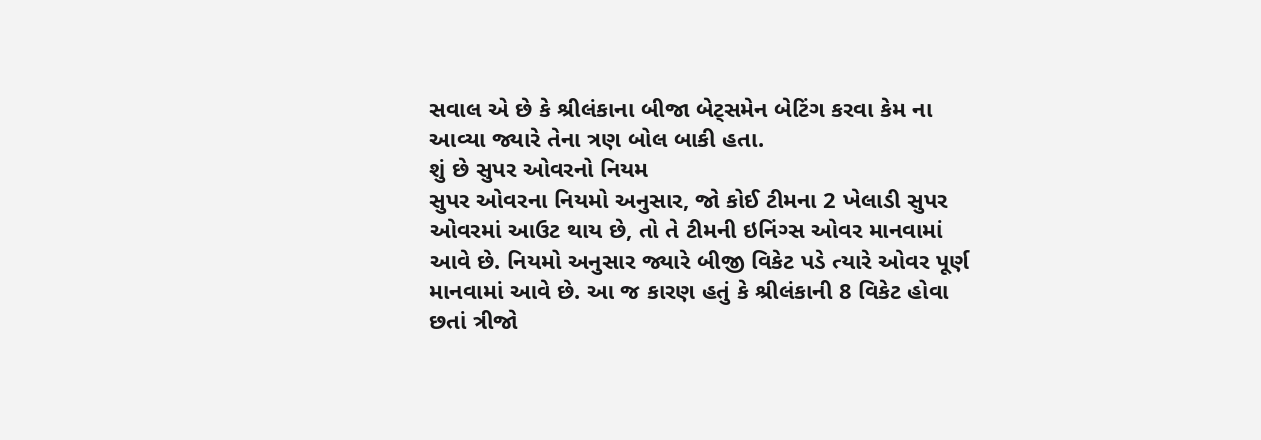સવાલ એ છે કે શ્રીલંકાના બીજા બેટ્સમેન બેટિંગ કરવા કેમ ના આવ્યા જ્યારે તેના ત્રણ બોલ બાકી હતા.
શું છે સુપર ઓવરનો નિયમ
સુપર ઓવરના નિયમો અનુસાર, જો કોઈ ટીમના 2 ખેલાડી સુપર ઓવરમાં આઉટ થાય છે, તો તે ટીમની ઇનિંગ્સ ઓવર માનવામાં આવે છે. નિયમો અનુસાર જ્યારે બીજી વિકેટ પડે ત્યારે ઓવર પૂર્ણ માનવામાં આવે છે. આ જ કારણ હતું કે શ્રીલંકાની 8 વિકેટ હોવા છતાં ત્રીજો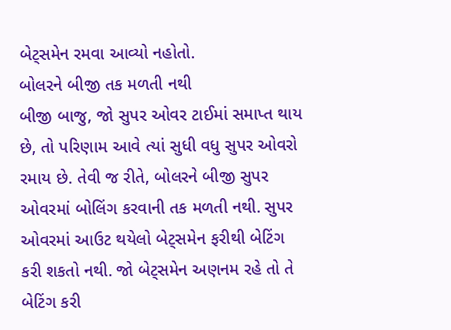બેટ્સમેન રમવા આવ્યો નહોતો.
બોલરને બીજી તક મળતી નથી
બીજી બાજુ, જો સુપર ઓવર ટાઈમાં સમાપ્ત થાય છે, તો પરિણામ આવે ત્યાં સુધી વધુ સુપર ઓવરો રમાય છે. તેવી જ રીતે, બોલરને બીજી સુપર ઓવરમાં બોલિંગ કરવાની તક મળતી નથી. સુપર ઓવરમાં આઉટ થયેલો બેટ્સમેન ફરીથી બેટિંગ કરી શકતો નથી. જો બેટ્સમેન અણનમ રહે તો તે બેટિંગ કરી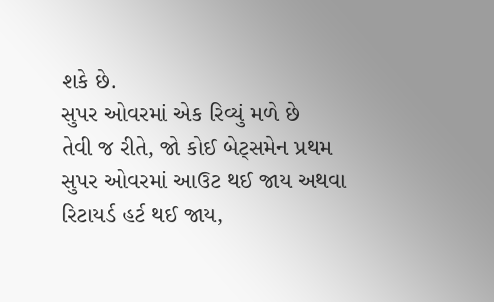શકે છે.
સુપર ઓવરમાં એક રિવ્યું મળે છે
તેવી જ રીતે, જો કોઈ બેટ્સમેન પ્રથમ સુપર ઓવરમાં આઉટ થઈ જાય અથવા રિટાયર્ડ હર્ટ થઈ જાય,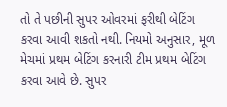તો તે પછીની સુપર ઓવરમાં ફરીથી બેટિંગ કરવા આવી શકતો નથી. નિયમો અનુસાર, મૂળ મેચમાં પ્રથમ બેટિંગ કરનારી ટીમ પ્રથમ બેટિંગ કરવા આવે છે. સુપર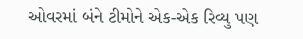ઓવરમાં બંને ટીમોને એક-એક રિવ્યુ પણ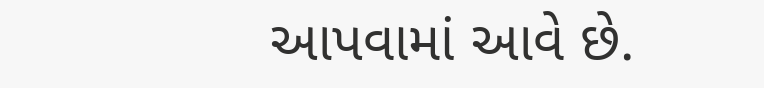આપવામાં આવે છે.